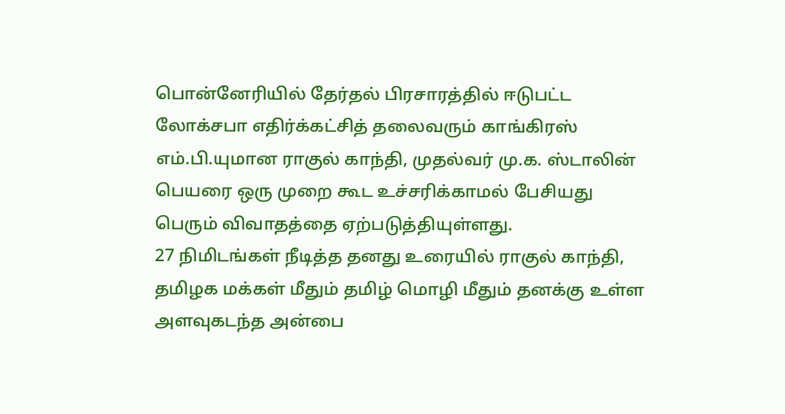பொன்னேரியில் தேர்தல் பிரசாரத்தில் ஈடுபட்ட லோக்சபா எதிர்க்கட்சித் தலைவரும் காங்கிரஸ் எம்.பி.யுமான ராகுல் காந்தி, முதல்வர் மு.க. ஸ்டாலின் பெயரை ஒரு முறை கூட உச்சரிக்காமல் பேசியது பெரும் விவாதத்தை ஏற்படுத்தியுள்ளது.
27 நிமிடங்கள் நீடித்த தனது உரையில் ராகுல் காந்தி, தமிழக மக்கள் மீதும் தமிழ் மொழி மீதும் தனக்கு உள்ள அளவுகடந்த அன்பை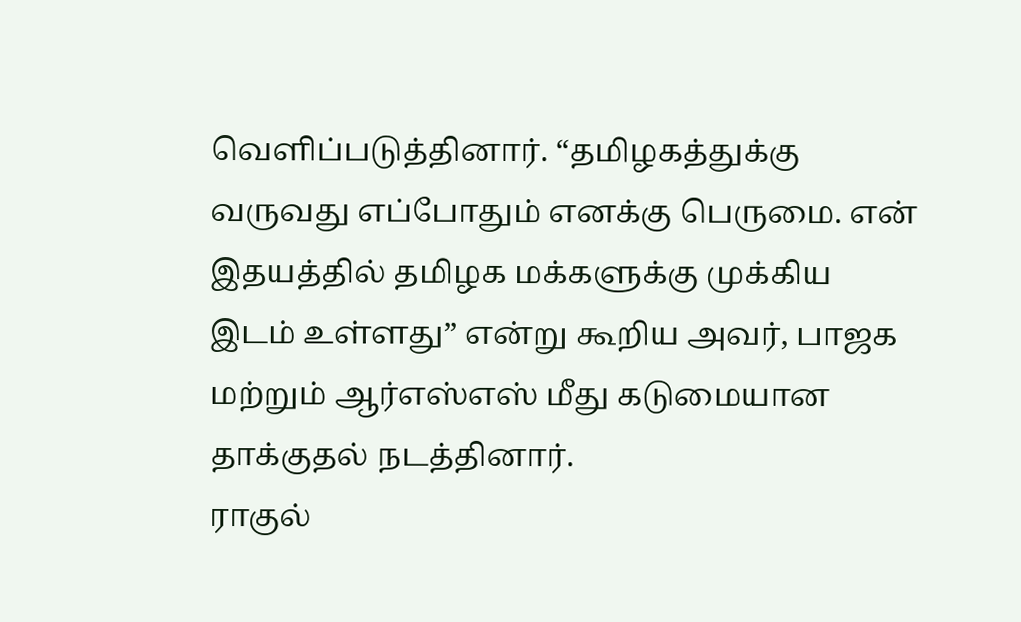வெளிப்படுத்தினார். “தமிழகத்துக்கு வருவது எப்போதும் எனக்கு பெருமை. என் இதயத்தில் தமிழக மக்களுக்கு முக்கிய இடம் உள்ளது” என்று கூறிய அவர், பாஜக மற்றும் ஆர்எஸ்எஸ் மீது கடுமையான தாக்குதல் நடத்தினார்.
ராகுல்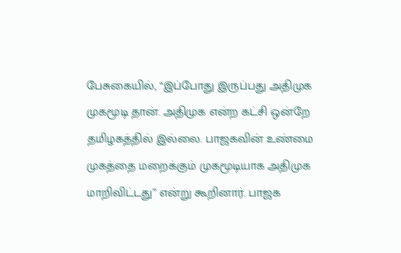பேசுகையில், “இப்போது இருப்பது அதிமுக முகமூடி தான். அதிமுக என்ற கட்சி ஒன்றே தமிழகத்தில் இல்லை. பாஜகவின் உண்மை முகத்தை மறைக்கும் முகமூடியாக அதிமுக மாறிவிட்டது” என்று கூறினார். பாஜக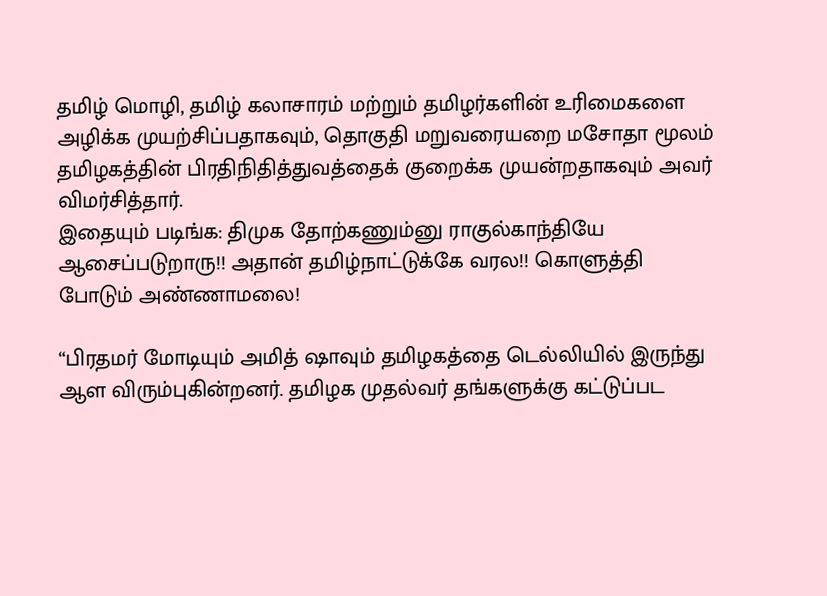தமிழ் மொழி, தமிழ் கலாசாரம் மற்றும் தமிழர்களின் உரிமைகளை அழிக்க முயற்சிப்பதாகவும், தொகுதி மறுவரையறை மசோதா மூலம் தமிழகத்தின் பிரதிநிதித்துவத்தைக் குறைக்க முயன்றதாகவும் அவர் விமர்சித்தார்.
இதையும் படிங்க: திமுக தோற்கணும்னு ராகுல்காந்தியே ஆசைப்படுறாரு!! அதான் தமிழ்நாட்டுக்கே வரல!! கொளுத்தி போடும் அண்ணாமலை!

“பிரதமர் மோடியும் அமித் ஷாவும் தமிழகத்தை டெல்லியில் இருந்து ஆள விரும்புகின்றனர். தமிழக முதல்வர் தங்களுக்கு கட்டுப்பட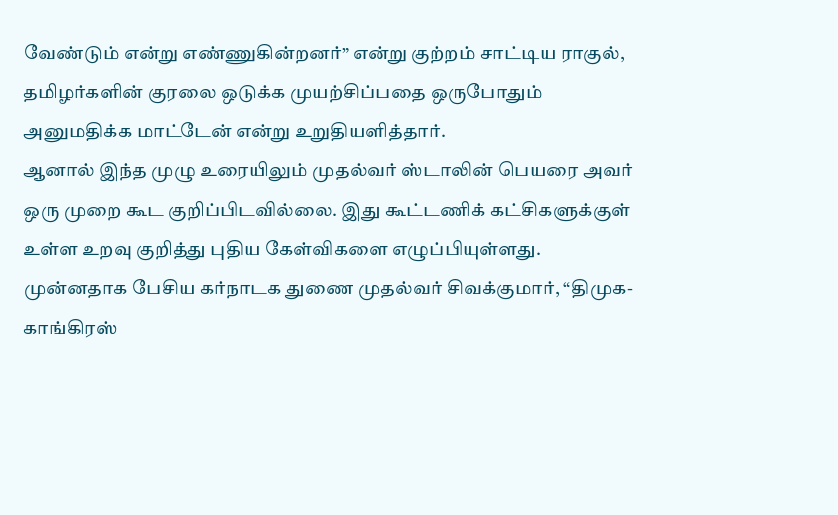வேண்டும் என்று எண்ணுகின்றனர்” என்று குற்றம் சாட்டிய ராகுல், தமிழர்களின் குரலை ஒடுக்க முயற்சிப்பதை ஒருபோதும் அனுமதிக்க மாட்டேன் என்று உறுதியளித்தார்.
ஆனால் இந்த முழு உரையிலும் முதல்வர் ஸ்டாலின் பெயரை அவர் ஒரு முறை கூட குறிப்பிடவில்லை. இது கூட்டணிக் கட்சிகளுக்குள் உள்ள உறவு குறித்து புதிய கேள்விகளை எழுப்பியுள்ளது.
முன்னதாக பேசிய கர்நாடக துணை முதல்வர் சிவக்குமார், “திமுக-காங்கிரஸ்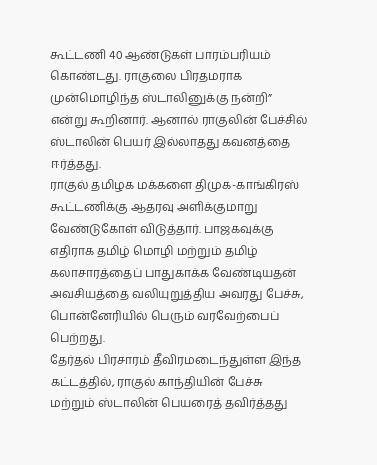கூட்டணி 40 ஆண்டுகள் பாரம்பரியம் கொண்டது. ராகுலை பிரதமராக முன்மொழிந்த ஸ்டாலினுக்கு நன்றி” என்று கூறினார். ஆனால் ராகுலின் பேச்சில் ஸ்டாலின் பெயர் இல்லாதது கவனத்தை ஈர்த்தது.
ராகுல் தமிழக மக்களை திமுக-காங்கிரஸ் கூட்டணிக்கு ஆதரவு அளிக்குமாறு வேண்டுகோள் விடுத்தார். பாஜகவுக்கு எதிராக தமிழ் மொழி மற்றும் தமிழ் கலாசாரத்தைப் பாதுகாக்க வேண்டியதன் அவசியத்தை வலியுறுத்திய அவரது பேச்சு, பொன்னேரியில் பெரும் வரவேற்பைப் பெற்றது.
தேர்தல் பிரசாரம் தீவிரமடைந்துள்ள இந்த கட்டத்தில், ராகுல் காந்தியின் பேச்சு மற்றும் ஸ்டாலின் பெயரைத் தவிர்த்தது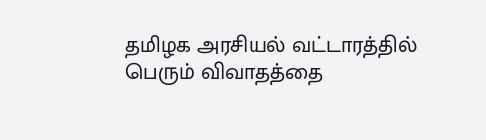தமிழக அரசியல் வட்டாரத்தில் பெரும் விவாதத்தை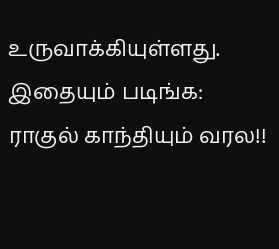உருவாக்கியுள்ளது.
இதையும் படிங்க: ராகுல் காந்தியும் வரல!!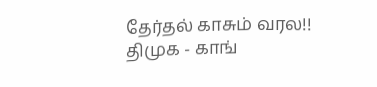தேர்தல் காசும் வரல!! திமுக - காங்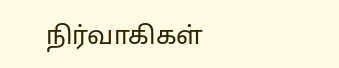நிர்வாகிகள்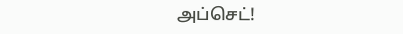அப்செட்!